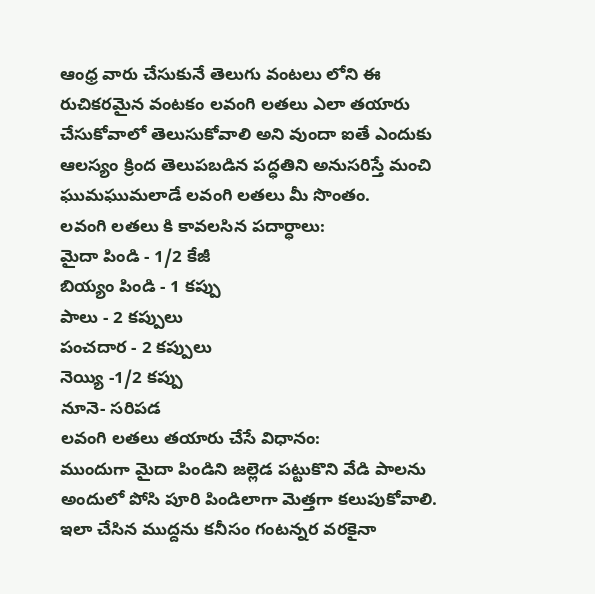ఆంధ్ర వారు చేసుకునే తెలుగు వంటలు లోని ఈ రుచికరమైన వంటకం లవంగి లతలు ఎలా తయారు చేసుకోవాలో తెలుసుకోవాలి అని వుందా ఐతే ఎందుకు ఆలస్యం క్రింద తెలుపబడిన పద్ధతిని అనుసరిస్తే మంచి ఘుమఘుమలాడే లవంగి లతలు మీ సొంతం.
లవంగి లతలు కి కావలసిన పదార్ధాలు:
మైదా పిండి - 1/2 కేజీ
బియ్యం పిండి - 1 కప్పు
పాలు - 2 కప్పులు
పంచదార - 2 కప్పులు
నెయ్యి -1/2 కప్పు
నూనె- సరిపడ
లవంగి లతలు తయారు చేసే విధానం:
ముందుగా మైదా పిండిని జల్లెడ పట్టుకొని వేడి పాలను అందులో పోసి పూరి పిండిలాగా మెత్తగా కలుపుకోవాలి. ఇలా చేసిన ముద్దను కనీసం గంటన్నర వరకైనా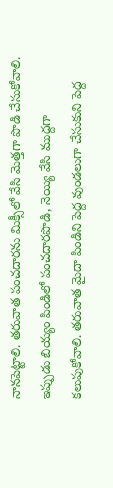నానపెట్టాలి. తరువాత పంచదారను మిక్సీలో వేసి మెత్తగా పొడి చేసుకోవాలి. ఇప్పుడు బియ్యం పిండిలో పంచదారపొడి, నెయ్యి వేసి ముద్దగా కలుపుకోవాలి. తరువాత మైదా పిండిని పెద్ద వుండలుగా చేసుకుని పెద్ద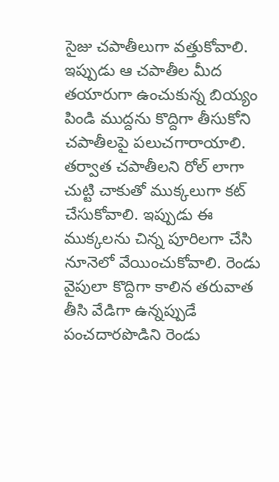సైజు చపాతీలుగా వత్తుకోవాలి. ఇప్పుడు ఆ చపాతీల మీద తయారుగా ఉంచుకున్న బియ్యం పిండి ముద్దను కొద్దిగా తీసుకోని చపాతీలపై పలుచగారాయాలి.
తర్వాత చపాతీలని రోల్ లాగా చుట్టి చాకుతో ముక్కలుగా కట్ చేసుకోవాలి. ఇప్పుడు ఈ ముక్కలను చిన్న పూరిలగా చేసి నూనెలో వేయించుకోవాలి. రెండు వైపులా కొద్దిగా కాలిన తరువాత తీసి వేడిగా ఉన్నప్పుడే పంచదారపొడిని రెండు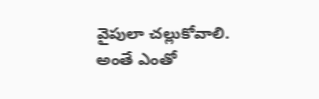వైపులా చల్లుకోవాలి. అంతే ఎంతో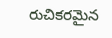రుచికరమైన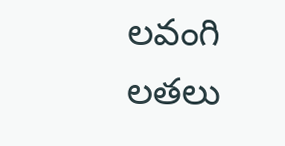లవంగి లతలు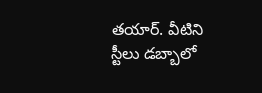తయార్. వీటిని స్టీలు డబ్బాలో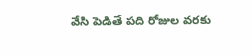వేసి పెడితే పది రోజుల వరకు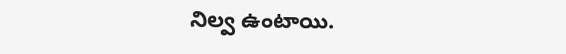నిల్వ ఉంటాయి.